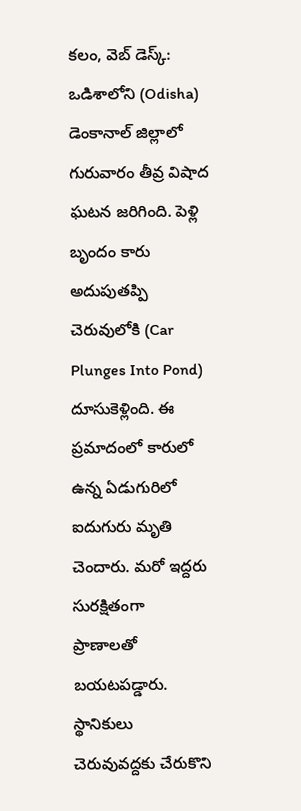కలం, వెబ్ డెస్క్: ఒడిశాలోని (Odisha) డెంకానాల్ జిల్లాలో గురువారం తీవ్ర విషాద ఘటన జరిగింది. పెళ్లి బృందం కారు అదుపుతప్పి చెరువులోకి (Car Plunges Into Pond) దూసుకెళ్లింది. ఈ ప్రమాదంలో కారులో ఉన్న ఏడుగురిలో ఐదుగురు మృతి చెందారు. మరో ఇద్దరు సురక్షితంగా ప్రాణాలతో బయటపడ్డారు. స్థానికులు చెరువువద్దకు చేరుకొని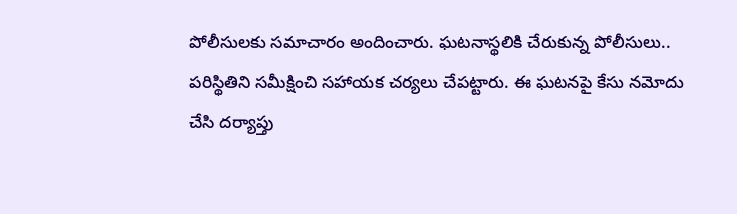పోలీసులకు సమాచారం అందించారు. ఘటనాస్థలికి చేరుకున్న పోలీసులు.. పరిస్థితిని సమీక్షించి సహాయక చర్యలు చేపట్టారు. ఈ ఘటనపై కేసు నమోదు చేసి దర్యాప్తు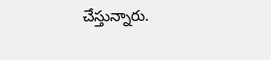చేస్తున్నారు.